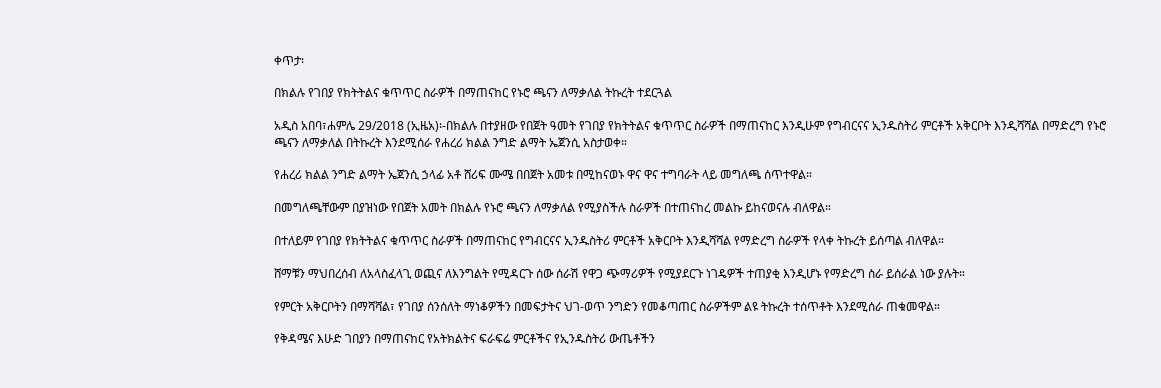ቀጥታ፡

በክልሉ የገበያ የክትትልና ቁጥጥር ስራዎች በማጠናከር የኑሮ ጫናን ለማቃለል ትኩረት ተደርጓል

አዲስ አበባ፣ሐምሌ 29/2018 (ኢዜአ)፡-በክልሉ በተያዘው የበጀት ዓመት የገበያ የክትትልና ቁጥጥር ስራዎች በማጠናከር እንዲሁም የግብርናና ኢንዱስትሪ ምርቶች አቅርቦት እንዲሻሻል በማድረግ የኑሮ ጫናን ለማቃለል በትኩረት እንደሚሰራ የሐረሪ ክልል ንግድ ልማት ኤጀንሲ አስታወቀ።

የሐረሪ ክልል ንግድ ልማት ኤጀንሲ ኃላፊ አቶ ሸሪፍ ሙሜ በበጀት አመቱ በሚከናወኑ ዋና ዋና ተግባራት ላይ መግለጫ ሰጥተዋል።

በመግለጫቸውም በያዝነው የበጀት አመት በክልሉ የኑሮ ጫናን ለማቃለል የሚያስችሉ ስራዎች በተጠናከረ መልኩ ይከናወናሉ ብለዋል።

በተለይም የገበያ የክትትልና ቁጥጥር ስራዎች በማጠናከር የግብርናና ኢንዱስትሪ ምርቶች አቅርቦት እንዲሻሻል የማድረግ ስራዎች የላቀ ትኩረት ይሰጣል ብለዋል።

ሸማቹን ማህበረሰብ ለአላስፈላጊ ወጪና ለእንግልት የሚዳርጉ ሰው ሰራሽ የዋጋ ጭማሪዎች የሚያደርጉ ነገዴዎች ተጠያቂ እንዲሆኑ የማድረግ ስራ ይሰራል ነው ያሉት።

የምርት አቅርቦትን በማሻሻል፣ የገበያ ሰንሰለት ማነቆዎችን በመፍታትና ህገ-ወጥ ንግድን የመቆጣጠር ስራዎችም ልዩ ትኩረት ተሰጥቶት እንደሚሰራ ጠቁመዋል።

የቅዳሜና እሁድ ገበያን በማጠናከር የአትክልትና ፍራፍሬ ምርቶችና የኢንዱስትሪ ውጤቶችን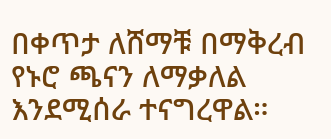በቀጥታ ለሸማቹ በማቅረብ የኑሮ ጫናን ለማቃለል እንደሚሰራ ተናግረዋል።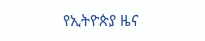የኢትዮጵያ ዜና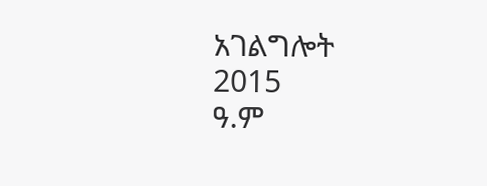አገልግሎት
2015
ዓ.ም